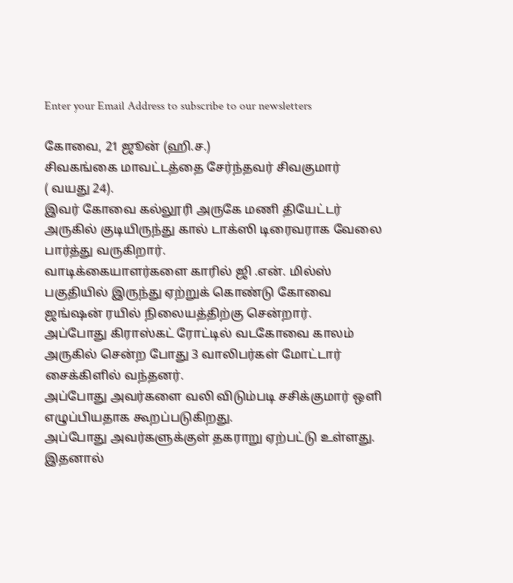Enter your Email Address to subscribe to our newsletters

கோவை, 21 ஜூன் (ஹி.ச.)
சிவகங்கை மாவட்டத்தை சேர்ந்தவர் சிவகுமார்
( வயது 24).
இவர் கோவை கல்லூரி அருகே மணி தியேட்டர் அருகில் குடியிருந்து கால் டாக்ஸி டிரைவராக வேலை பார்த்து வருகிறார்.
வாடிக்கையாளர்களை காரில் ஜி .என். மில்ஸ் பகுதியில் இருந்து ஏற்றுக் கொண்டு கோவை ஜங்ஷன் ரயில் நிலையத்திற்கு சென்றார்.
அப்போது கிராஸ்கட் ரோட்டில் வடகோவை காலம் அருகில் சென்ற போது 3 வாலிபர்கள் மோட்டார் சைக்கிளில் வந்தனர்.
அப்போது அவர்களை வலி விடும்படி சசிக்குமார் ஒளி எழுப்பியதாக கூறப்படுகிறது.
அப்போது அவர்களுக்குள் தகராறு ஏற்பட்டு உள்ளது.
இதனால்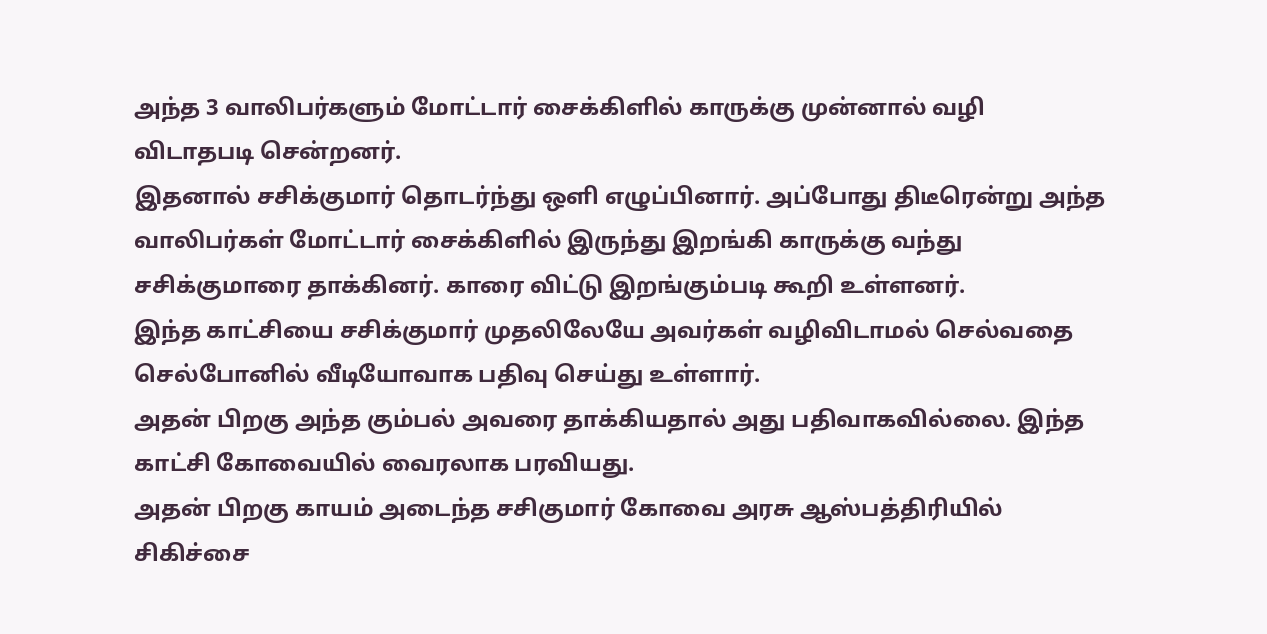அந்த 3 வாலிபர்களும் மோட்டார் சைக்கிளில் காருக்கு முன்னால் வழி விடாதபடி சென்றனர்.
இதனால் சசிக்குமார் தொடர்ந்து ஒளி எழுப்பினார். அப்போது திடீரென்று அந்த வாலிபர்கள் மோட்டார் சைக்கிளில் இருந்து இறங்கி காருக்கு வந்து சசிக்குமாரை தாக்கினர். காரை விட்டு இறங்கும்படி கூறி உள்ளனர்.
இந்த காட்சியை சசிக்குமார் முதலிலேயே அவர்கள் வழிவிடாமல் செல்வதை செல்போனில் வீடியோவாக பதிவு செய்து உள்ளார்.
அதன் பிறகு அந்த கும்பல் அவரை தாக்கியதால் அது பதிவாகவில்லை. இந்த காட்சி கோவையில் வைரலாக பரவியது.
அதன் பிறகு காயம் அடைந்த சசிகுமார் கோவை அரசு ஆஸ்பத்திரியில் சிகிச்சை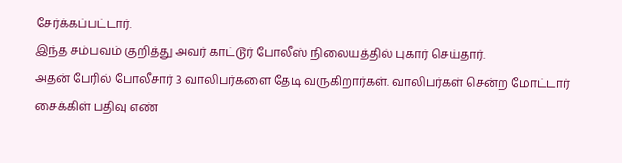சேர்க்கப்பட்டார்.
இந்த சம்பவம் குறித்து அவர் காட்டூர் போலீஸ் நிலையத்தில் புகார் செய்தார்.
அதன் பேரில் போலீசார் 3 வாலிபர்களை தேடி வருகிறார்கள். வாலிபர்கள் சென்ற மோட்டார் சைக்கிள் பதிவு எண்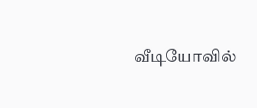வீடியோவில்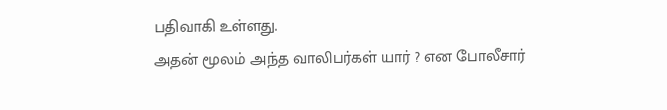பதிவாகி உள்ளது.
அதன் மூலம் அந்த வாலிபர்கள் யார் ? என போலீசார்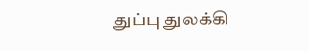துப்பு துலக்கி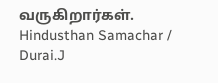வருகிறார்கள்.
Hindusthan Samachar / Durai.J